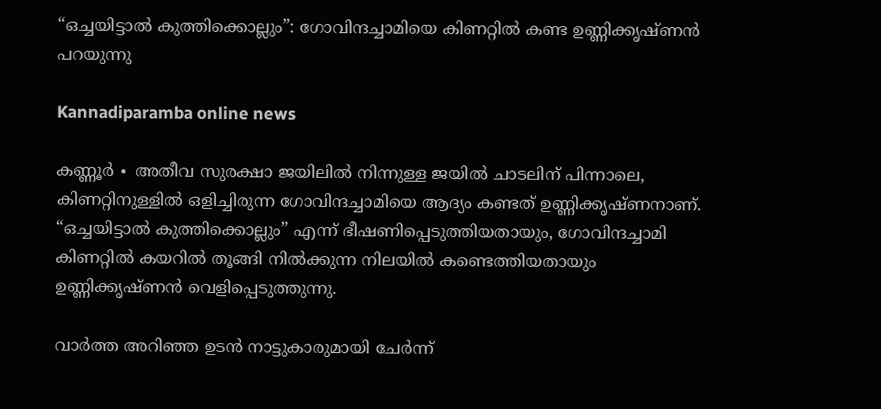“ഒച്ചയിട്ടാൽ കുത്തിക്കൊല്ലും”: ഗോവിന്ദച്ചാമിയെ കിണറ്റിൽ കണ്ട ഉണ്ണിക്കൃഷ്ണൻ പറയുന്നു

Kannadiparamba online news

കണ്ണൂർ ∙ അതീവ സുരക്ഷാ ജയിലിൽ നിന്നുള്ള ജയിൽ ചാടലിന് പിന്നാലെ, കിണറ്റിനുള്ളിൽ ഒളിച്ചിരുന്ന ഗോവിന്ദച്ചാമിയെ ആദ്യം കണ്ടത് ഉണ്ണിക്കൃഷ്ണനാണ്. “ഒച്ചയിട്ടാൽ കുത്തിക്കൊല്ലും” എന്ന് ഭീഷണിപ്പെടുത്തിയതായും, ഗോവിന്ദച്ചാമി കിണറ്റിൽ കയറിൽ തൂങ്ങി നിൽക്കുന്ന നിലയിൽ കണ്ടെത്തിയതായും ഉണ്ണിക്കൃഷ്ണൻ വെളിപ്പെടുത്തുന്നു.

വാർത്ത അറിഞ്ഞ ഉടൻ നാട്ടുകാരുമായി ചേർന്ന്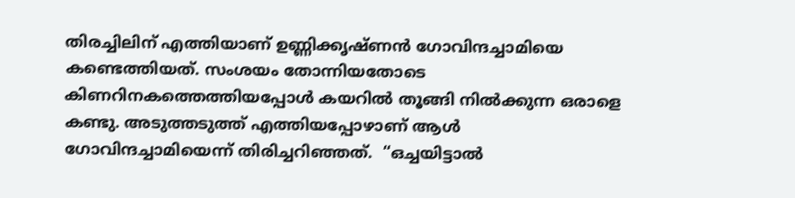തിരച്ചിലിന് എത്തിയാണ് ഉണ്ണിക്കൃഷ്ണൻ ഗോവിന്ദച്ചാമിയെ കണ്ടെത്തിയത്. സംശയം തോന്നിയതോടെ കിണറിനകത്തെത്തിയപ്പോൾ കയറിൽ തൂങ്ങി നിൽക്കുന്ന ഒരാളെ കണ്ടു. അടുത്തടുത്ത് എത്തിയപ്പോഴാണ് ആൾ ഗോവിന്ദച്ചാമിയെന്ന് തിരിച്ചറിഞ്ഞത്.  “ഒച്ചയിട്ടാൽ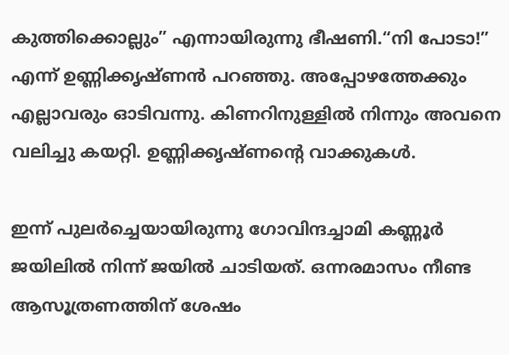കുത്തിക്കൊല്ലും” എന്നായിരുന്നു ഭീഷണി.“നി പോടാ!” എന്ന് ഉണ്ണിക്കൃഷ്ണൻ പറഞ്ഞു. അപ്പോഴത്തേക്കും എല്ലാവരും ഓടിവന്നു. കിണറിനുള്ളിൽ നിന്നും അവനെ വലിച്ചു കയറ്റി. ഉണ്ണിക്കൃഷ്ണന്റെ വാക്കുകൾ.

ഇന്ന് പുലർച്ചെയായിരുന്നു ഗോവിന്ദച്ചാമി കണ്ണൂർ ജയിലിൽ നിന്ന് ജയിൽ ചാടിയത്. ഒന്നരമാസം നീണ്ട ആസൂത്രണത്തിന് ശേഷം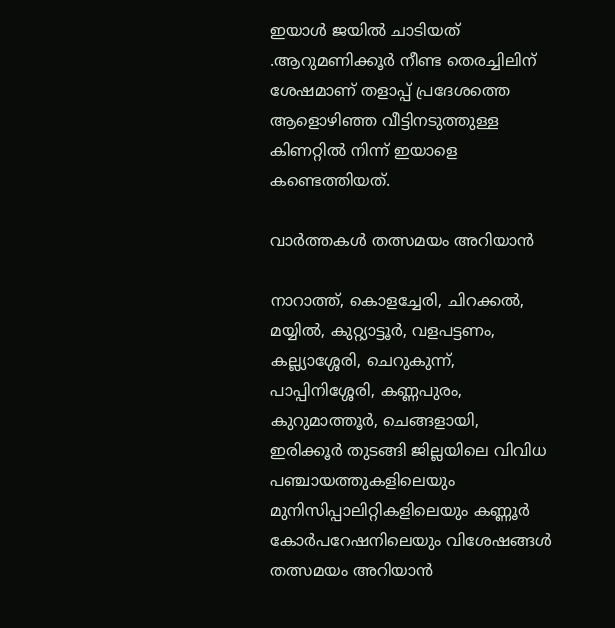ഇയാൾ ജയിൽ ചാടിയത് .ആറുമണിക്കൂർ നീണ്ട തെരച്ചിലിന് ശേഷമാണ് തളാപ്പ് പ്രദേശത്തെ ആളൊഴിഞ്ഞ വീട്ടിനടുത്തുള്ള കിണറ്റിൽ നിന്ന് ഇയാളെ കണ്ടെത്തിയത്.

വാർത്തകൾ തത്സമയം അറിയാൻ

നാറാത്ത്, കൊളച്ചേരി, ചിറക്കൽ, മയ്യിൽ, കുറ്റ്യാട്ടൂർ, വളപട്ടണം, കല്ല്യാശ്ശേരി, ചെറുകുന്ന്, പാപ്പിനിശ്ശേരി, കണ്ണപുരം, കുറുമാത്തൂർ, ചെങ്ങളായി, ഇരിക്കൂർ തുടങ്ങി ജില്ലയിലെ വിവിധ പഞ്ചായത്തുകളിലെയും മുനിസിപ്പാലിറ്റികളിലെയും കണ്ണൂർ കോർപറേഷനിലെയും വിശേഷങ്ങൾ തത്സമയം അറിയാൻ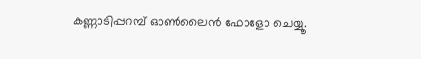കണ്ണാടിപ്പറമ്പ് ഓൺലൈൻ ഫോളോ ചെയ്യൂ.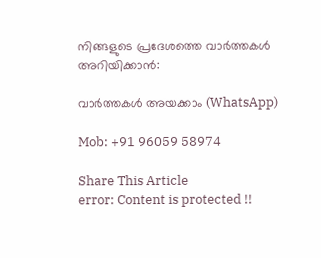നിങ്ങളുടെ പ്രദേശത്തെ വാർത്തകൾ അറിയിക്കാൻ:

വാർത്തകൾ അയക്കാം (WhatsApp)

Mob: +91 96059 58974

Share This Article
error: Content is protected !!